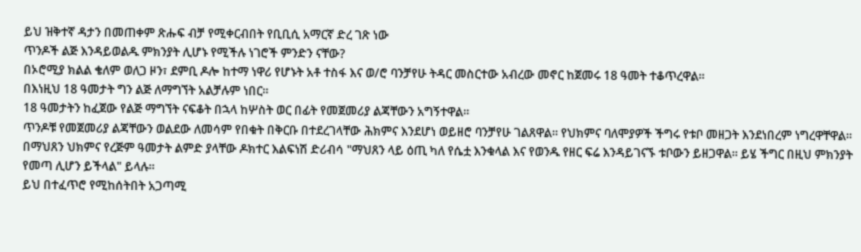ይህ ዝቅተኛ ዳታን በመጠቀም ጽሑፍ ብቻ የሚቀርብበት የቢቢሲ አማርኛ ድረ ገጽ ነው
ጥንዶች ልጅ እንዳይወልዱ ምክንያት ሊሆኑ የሚችሉ ነገሮች ምንድን ናቸው?
በኦሮሚያ ክልል ቄለም ወለጋ ዞን፣ ደምቢ ዶሎ ከተማ ነዋሪ የሆኑት አቶ ተስፋ እና ወ/ሮ ባንቻየሁ ትዳር መስርተው አብረው መኖር ከጀመሩ 18 ዓመት ተቆጥረዋል።
በእነዚህ 18 ዓመታት ግን ልጅ ለማግኘት አልቻሉም ነበር።
18 ዓመታትን ከፈጀው የልጅ ማግኘት ናፍቆት በኋላ ከሦስት ወር በፊት የመጀመሪያ ልጃቸውን አግኝተዋል።
ጥንዶቹ የመጀመሪያ ልጃቸውን ወልደው ለመሳም የበቁት በቅርቡ በተደረገላቸው ሕክምና እንደሆነ ወይዘሮ ባንቻየሁ ገልጸዋል። የህክምና ባለሞያዎች ችግሩ የቱቦ መዘጋት እንደነበረም ነግረዋቸዋል።
በማህጸን ህክምና የረጅም ዓመታት ልምድ ያላቸው ዶክተር እልፍነሽ ድሪብሳ "ማህጸን ላይ ዕጢ ካለ የሴቷ እንቁላል እና የወንዱ የዘር ፍሬ እንዳይገናኙ ቱቦውን ይዘጋዋል። ይሄ ችግር በዚህ ምክንያት የመጣ ሊሆን ይችላል" ይላሉ።
ይህ በተፈጥሮ የሚከሰትበት አጋጣሚ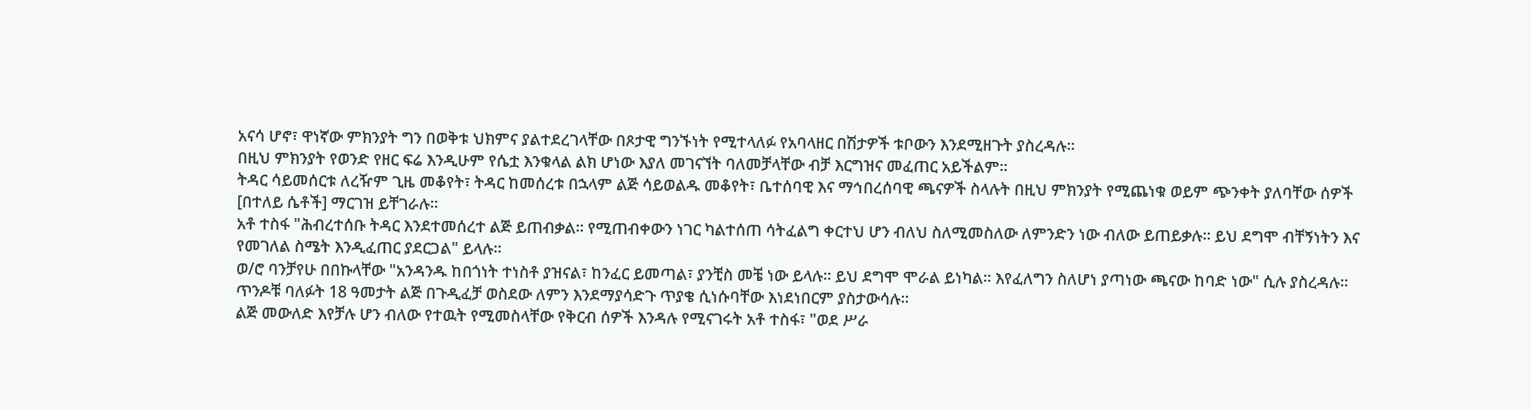አናሳ ሆኖ፣ ዋነኛው ምክንያት ግን በወቅቱ ህክምና ያልተደረገላቸው በጾታዊ ግንኙነት የሚተላለፉ የአባላዘር በሽታዎች ቱቦውን እንደሚዘጉት ያስረዳሉ።
በዚህ ምክንያት የወንድ የዘር ፍሬ እንዲሁም የሴቷ እንቁላል ልክ ሆነው እያለ መገናኘት ባለመቻላቸው ብቻ እርግዝና መፈጠር አይችልም።
ትዳር ሳይመሰርቱ ለረዥም ጊዜ መቆየት፣ ትዳር ከመሰረቱ በኋላም ልጅ ሳይወልዱ መቆየት፣ ቤተሰባዊ እና ማኅበረሰባዊ ጫናዎች ስላሉት በዚህ ምክንያት የሚጨነቁ ወይም ጭንቀት ያለባቸው ሰዎች [በተለይ ሴቶች] ማርገዝ ይቸገራሉ።
አቶ ተስፋ "ሕብረተሰቡ ትዳር እንደተመሰረተ ልጅ ይጠብቃል። የሚጠብቀውን ነገር ካልተሰጠ ሳትፈልግ ቀርተህ ሆን ብለህ ስለሚመስለው ለምንድን ነው ብለው ይጠይቃሉ። ይህ ደግሞ ብቸኝነትን እና የመገለል ስሜት እንዲፈጠር ያደርጋል" ይላሉ።
ወ/ሮ ባንቻየሁ በበኩላቸው "አንዳንዱ ከበጎነት ተነስቶ ያዝናል፣ ከንፈር ይመጣል፣ ያንቺስ መቼ ነው ይላሉ። ይህ ደግሞ ሞራል ይነካል። እየፈለግን ስለሆነ ያጣነው ጫናው ከባድ ነው" ሲሉ ያስረዳሉ።
ጥንዶቹ ባለፉት 18 ዓመታት ልጅ በጉዲፈቻ ወስደው ለምን እንደማያሳድጉ ጥያቄ ሲነሱባቸው እነደነበርም ያስታውሳሉ።
ልጅ መውለድ እየቻሉ ሆን ብለው የተዉት የሚመስላቸው የቅርብ ሰዎች እንዳሉ የሚናገሩት አቶ ተስፋ፣ "ወደ ሥራ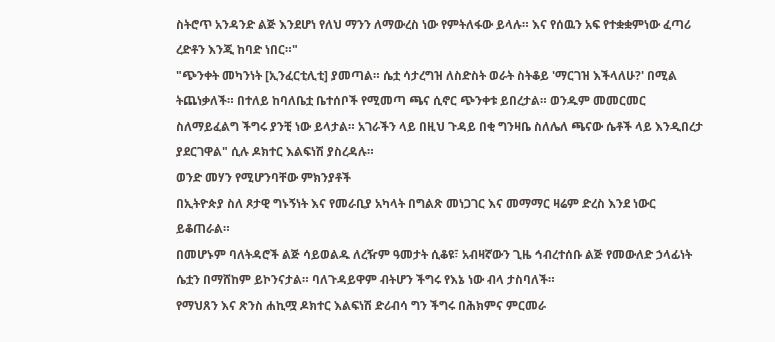ስትሮጥ አንዳንድ ልጅ እንደሆነ የለህ ማንን ለማውረስ ነው የምትለፋው ይላሉ። እና የሰዉን አፍ የተቋቋምነው ፈጣሪ ረድቶን እንጂ ከባድ ነበር።"
"ጭንቀት መካንነት [ኢንፈርቲሊቲ] ያመጣል። ሴቷ ሳታረግዝ ለስድስት ወራት ስትቆይ 'ማርገዝ እችላለሁ?' በሚል ትጨነቃለች። በተለይ ከባለቤቷ ቤተሰቦች የሚመጣ ጫና ሲኖር ጭንቀቱ ይበረታል። ወንዱም መመርመር ስለማይፈልግ ችግሩ ያንቺ ነው ይላታል። አገራችን ላይ በዚህ ጉዳይ በቂ ግንዛቤ ስለሌለ ጫናው ሴቶች ላይ እንዲበረታ ያደርገዋል" ሲሉ ዶክተር እልፍነሽ ያስረዳሉ።
ወንድ መሃን የሚሆንባቸው ምክንያቶች
በኢትዮጵያ ስለ ጾታዊ ግኑኝነት እና የመራቢያ አካላት በግልጽ መነጋገር እና መማማር ዛሬም ድረስ እንደ ነውር ይቆጠራል።
በመሆኑም ባለትዳሮች ልጅ ሳይወልዱ ለረዥም ዓመታት ሲቆዩ፣ አብዛኛውን ጊዜ ኅብረተሰቡ ልጅ የመውለድ ኃላፊነት ሴቷን በማሸከም ይኮንናታል። ባለጉዳይዋም ብትሆን ችግሩ የእኔ ነው ብላ ታስባለች።
የማህጸን እና ጽንስ ሐኪሟ ዶክተር እልፍነሽ ድሪብሳ ግን ችግሩ በሕክምና ምርመራ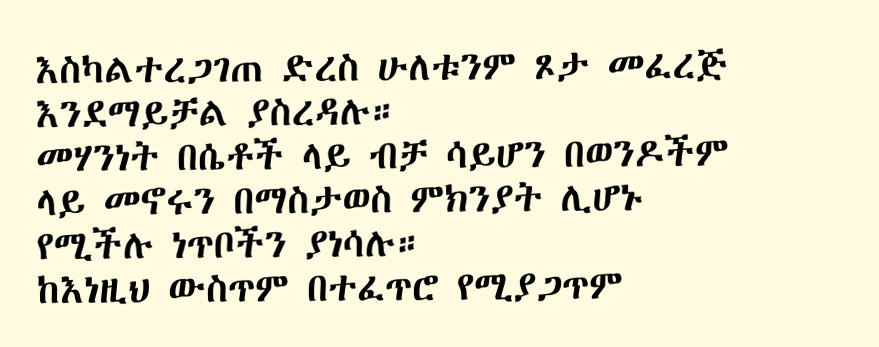እስካልተረጋገጠ ድረስ ሁለቱንም ጾታ መፈረጅ እንደማይቻል ያስረዳሉ።
መሃንነት በሴቶች ላይ ብቻ ሳይሆን በወንዶችም ላይ መኖሩን በማስታወስ ምክንያት ሊሆኑ የሚችሉ ነጥቦችን ያነሳሉ።
ከእነዚህ ውስጥም በተፈጥሮ የሚያጋጥም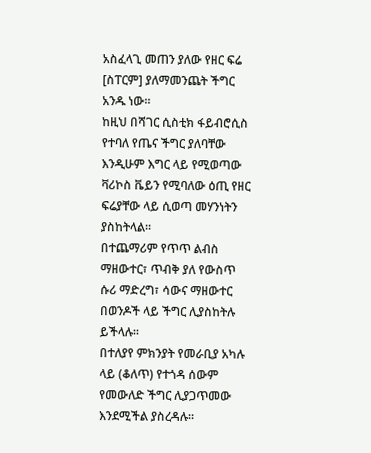አስፈላጊ መጠን ያለው የዘር ፍሬ [ስፐርም] ያለማመንጨት ችግር አንዱ ነው።
ከዚህ በሻገር ሲስቲክ ፋይብሮሲስ የተባለ የጤና ችግር ያለባቸው እንዲሁም እግር ላይ የሚወጣው ቫሪኮስ ቬይን የሚባለው ዕጢ የዘር ፍሬያቸው ላይ ሲወጣ መሃንነትን ያስከትላል።
በተጨማሪም የጥጥ ልብስ ማዘውተር፣ ጥብቅ ያለ የውስጥ ሱሪ ማድረግ፣ ሳውና ማዘውተር በወንዶች ላይ ችግር ሊያስከትሉ ይችላሉ።
በተለያየ ምክንያት የመራቢያ አካሉ ላይ (ቆለጥ) የተጎዳ ሰውም የመውለድ ችግር ሊያጋጥመው እንደሚችል ያስረዳሉ።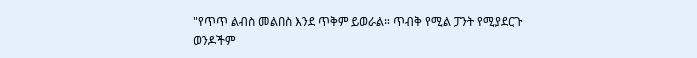"የጥጥ ልብስ መልበስ እንደ ጥቅም ይወራል። ጥብቅ የሚል ፓንት የሚያደርጉ ወንዶችም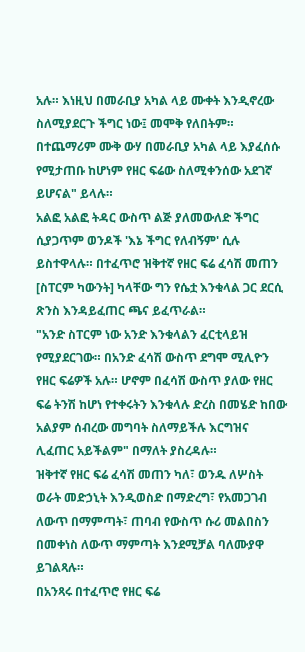አሉ። እነዚህ በመራቢያ አካል ላይ ሙቀት እንዲኖረው ስለሚያደርጉ ችግር ነው፤ መሞቅ የለበትም። በተጨማሪም ሙቅ ውሃ በመራቢያ አካል ላይ እያፈሰሱ የሚታጠቡ ከሆነም የዘር ፍሬው ስለሚቀንሰው አደገኛ ይሆናል" ይላሉ።
አልፎ አልፎ ትዳር ውስጥ ልጅ ያለመውለድ ችግር ሲያጋጥም ወንዶች 'እኔ ችግር የለብኝም' ሲሉ ይስተዋላሉ። በተፈጥሮ ዝቅተኛ የዘር ፍሬ ፈሳሽ መጠን [ስፐርም ካውንት] ካላቸው ግን የሴቷ እንቁላል ጋር ደርሲ ጽንስ እንዳይፈጠር ጫና ይፈጥራል።
"አንድ ስፐርም ነው አንድ እንቁላልን ፈርቲላይዝ የሚያደርገው። በአንድ ፈሳሽ ውስጥ ደግሞ ሚሊዮን የዘር ፍሬዎች አሉ። ሆኖም በፈሳሽ ውስጥ ያለው የዘር ፍሬ ትንሽ ከሆነ የተቀሩትን እንቁላሉ ድረስ በመሄድ ከበው አልያም ሰብረው መግባት ስለማይችሉ እርግዝና ሊፈጠር አይችልም" በማለት ያስረዳሉ።
ዝቅተኛ የዘር ፍሬ ፈሳሽ መጠን ካለ፣ ወንዱ ለሦስት ወራት መድኃኒት እንዲወስድ በማድረግ፣ የአመጋገብ ለውጥ በማምጣት፣ ጠባብ የውስጥ ሱሪ መልበስን በመቀነስ ለውጥ ማምጣት እንደሚቻል ባለሙያዋ ይገልጻሉ።
በአንጻሩ በተፈጥሮ የዘር ፍሬ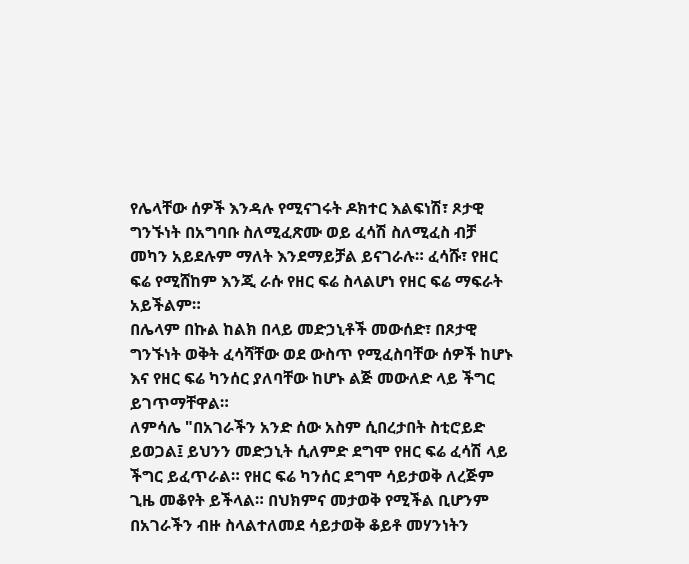የሌላቸው ሰዎች እንዳሉ የሚናገሩት ዶክተር እልፍነሽ፣ ጾታዊ ግንኙነት በአግባቡ ስለሚፈጽሙ ወይ ፈሳሽ ስለሚፈስ ብቻ መካን አይደሉም ማለት እንደማይቻል ይናገራሉ። ፈሳሹ፣ የዘር ፍሬ የሚሸከም እንጂ ራሱ የዘር ፍሬ ስላልሆነ የዘር ፍሬ ማፍራት አይችልም።
በሌላም በኩል ከልክ በላይ መድኃኒቶች መውሰድ፣ በጾታዊ ግንኙነት ወቅት ፈሳሻቸው ወደ ውስጥ የሚፈስባቸው ሰዎች ከሆኑ እና የዘር ፍሬ ካንሰር ያለባቸው ከሆኑ ልጅ መውለድ ላይ ችግር ይገጥማቸዋል።
ለምሳሌ "በአገራችን አንድ ሰው አስም ሲበረታበት ስቲሮይድ ይወጋል፤ ይህንን መድኃኒት ሲለምድ ደግሞ የዘር ፍሬ ፈሳሽ ላይ ችግር ይፈጥራል። የዘር ፍሬ ካንሰር ደግሞ ሳይታወቅ ለረጅም ጊዜ መቆየት ይችላል። በህክምና መታወቅ የሚችል ቢሆንም በአገራችን ብዙ ስላልተለመደ ሳይታወቅ ቆይቶ መሃንነትን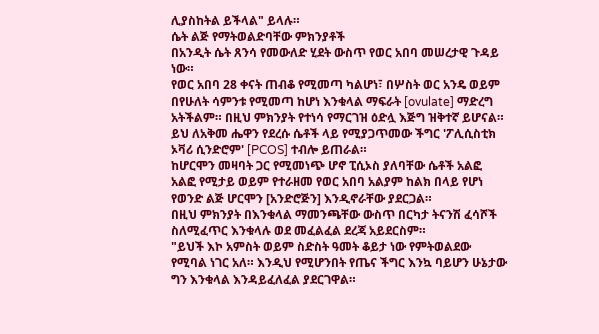ሊያስከትል ይችላል" ይላሉ።
ሴት ልጅ የማትወልድባቸው ምክንያቶች
በአንዲት ሴት ጸንሳ የመውለድ ሂደት ውስጥ የወር አበባ መሠረታዊ ጉዳይ ነው።
የወር አበባ 28 ቀናት ጠብቆ የሚመጣ ካልሆነ፣ በሦስት ወር አንዴ ወይም በየሁለት ሳምንቱ የሚመጣ ከሆነ እንቁላል ማፍራት [ovulate] ማድረግ አትችልም። በዚህ ምክንያት የተነሳ የማርገዝ ዕድሏ እጅግ ዝቅተኛ ይሆናል።
ይህ ለአቅመ ሔዋን የደረሱ ሴቶች ላይ የሚያጋጥመው ችግር 'ፖሊሲስቲክ ኦቫሪ ሲንድሮም' [PCOS] ተብሎ ይጠራል።
ከሆርሞን መዛባት ጋር የሚመነጭ ሆኖ ፒሲኦስ ያለባቸው ሴቶች አልፎ አልፎ የሚታይ ወይም የተራዘመ የወር አበባ አልያም ከልክ በላይ የሆነ የወንድ ልጅ ሆርሞን [አንድሮጅን] እንዲኖራቸው ያደርጋል።
በዚህ ምክንያት በእንቁላል ማመንጫቸው ውስጥ በርካታ ትናንሽ ፈሳሾች ስለሚፈጥር እንቁላሉ ወደ መፈልፈል ደረጃ አይደርስም።
"ይህች እኮ አምስት ወይም ስድስት ዓመት ቆይታ ነው የምትወልደው የሚባል ነገር አለ። እንዲህ የሚሆንበት የጤና ችግር እንኳ ባይሆን ሁኔታው ግን እንቁላል እንዳይፈለፈል ያደርገዋል።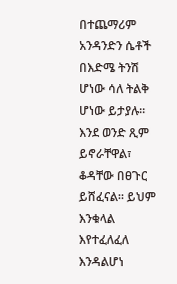በተጨማሪም አንዳንድን ሴቶች በእድሜ ትንሽ ሆነው ሳለ ትልቅ ሆነው ይታያሉ። እንደ ወንድ ጺም ይኖራቸዋል፣ ቆዳቸው በፀጉር ይሸፈናል። ይህም እንቁላል እየተፈለፈለ እንዳልሆነ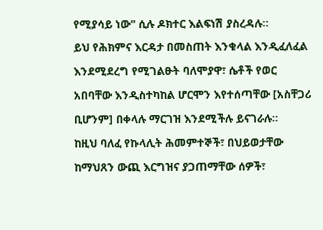የሚያሳይ ነው" ሲሉ ዶክተር እልፍነሽ ያስረዳሉ።
ይህ የሕክምና እርዳታ በመስጠት እንቁላል እንዲፈለፈል እንደሚደረግ የሚገልፁት ባለሞያዋ፣ ሴቶች የወር አበባቸው እንዲስተካከል ሆርሞን እየተሰጣቸው [አስቸጋሪ ቢሆንም] በቀላሉ ማርገዝ እንደሚችሉ ይናገራሉ።
ከዚህ ባለፈ የኩላሊት ሕመምተኞች፣ በህይወታቸው ከማህጸን ውጪ እርግዝና ያጋጠማቸው ሰዎች፣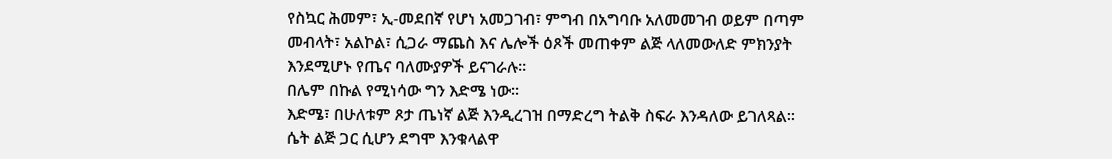የስኳር ሕመም፣ ኢ-መደበኛ የሆነ አመጋገብ፣ ምግብ በአግባቡ አለመመገብ ወይም በጣም መብላት፣ አልኮል፣ ሲጋራ ማጨስ እና ሌሎች ዕጾች መጠቀም ልጅ ላለመውለድ ምክንያት እንደሚሆኑ የጤና ባለሙያዎች ይናገራሉ።
በሌም በኩል የሚነሳው ግን እድሜ ነው።
እድሜ፣ በሁለቱም ጾታ ጤነኛ ልጅ እንዲረገዝ በማድረግ ትልቅ ስፍራ እንዳለው ይገለጻል። ሴት ልጅ ጋር ሲሆን ደግሞ እንቁላልዋ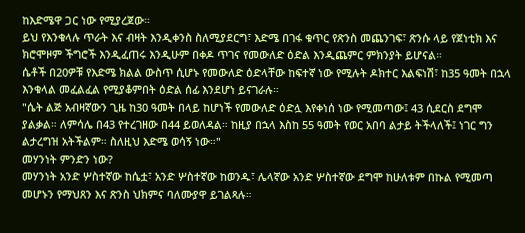ከእድሜዋ ጋር ነው የሚያረጀው።
ይህ የእንቁላሉ ጥራት እና ብዛት እንዲቀንስ ስለሚያደርግ፣ እድሜ በገፋ ቁጥር የጽንስ መጨንገፍ፣ ጽንሱ ላይ የጀነቲክ እና ክሮሞዞም ችግሮች እንዲፈጠሩ እንዲሁም በቀዶ ጥገና የመውለድ ዕድል እንዲጨምር ምክንያት ይሆናል።
ሴቶች በ20ዎቹ የእድሜ ክልል ውስጥ ሲሆኑ የመውለድ ዕድላቸው ከፍተኛ ነው የሚሉት ዶክተር እልፍነሽ፣ ከ35 ዓመት በኋላ እንቁላል መፈልፈል የሚያቆምበት ዕድል ሰፊ እንደሆነ ይናገራሉ።
"ሴት ልጅ አብዛኛውን ጊዜ ከ30 ዓመት በላይ ከሆነች የመውለድ ዕድሏ እየቀነሰ ነው የሚመጣው፤ 43 ሲደርስ ደግሞ ያልቃል። ለምሳሌ በ43 የተረገዘው በ44 ይወለዳል። ከዚያ በኋላ እስከ 55 ዓመት የወር አበባ ልታይ ትችላለች፤ ነገር ግን ልታረግዝ አትችልም። ስለዚህ እድሜ ወሳኝ ነው።"
መሃንነት ምንድን ነው?
መሃንነት አንድ ሦስተኛው ከሴቷ፣ አንድ ሦስተኛው ከወንዱ፣ ሌላኛው አንድ ሦስተኛው ደግሞ ከሁለቱም በኩል የሚመጣ መሆኑን የማህጸን እና ጽንስ ህክምና ባለሙያዋ ይገልጻሉ።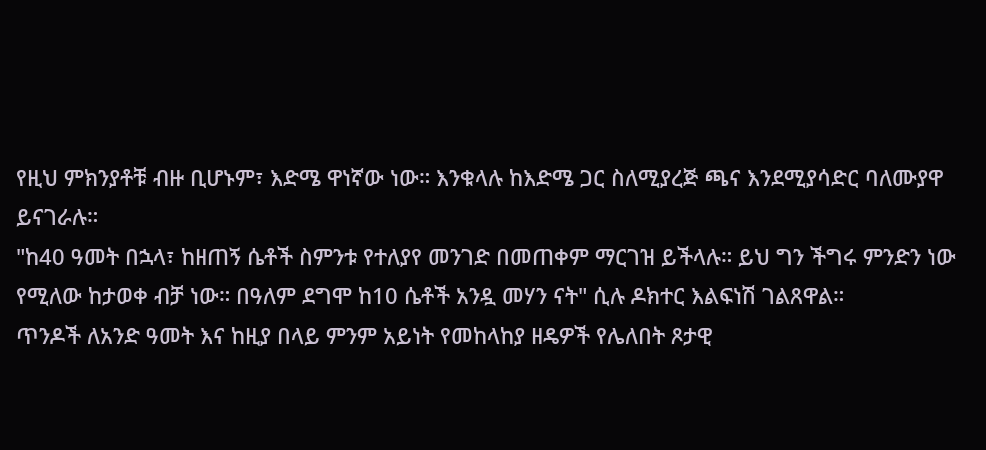የዚህ ምክንያቶቹ ብዙ ቢሆኑም፣ እድሜ ዋነኛው ነው። እንቁላሉ ከእድሜ ጋር ስለሚያረጅ ጫና እንደሚያሳድር ባለሙያዋ ይናገራሉ።
"ከ40 ዓመት በኋላ፣ ከዘጠኝ ሴቶች ስምንቱ የተለያየ መንገድ በመጠቀም ማርገዝ ይችላሉ። ይህ ግን ችግሩ ምንድን ነው የሚለው ከታወቀ ብቻ ነው። በዓለም ደግሞ ከ10 ሴቶች አንዷ መሃን ናት" ሲሉ ዶክተር እልፍነሽ ገልጸዋል።
ጥንዶች ለአንድ ዓመት እና ከዚያ በላይ ምንም አይነት የመከላከያ ዘዴዎች የሌለበት ጾታዊ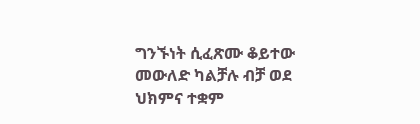ግንኙነት ሲፈጽሙ ቆይተው መውለድ ካልቻሉ ብቻ ወደ ህክምና ተቋም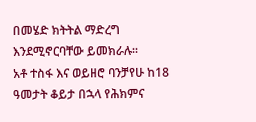በመሄድ ክትትል ማድረግ እንደሚኖርባቸው ይመክራሉ።
አቶ ተስፋ እና ወይዘሮ ባንቻየሁ ከ18 ዓመታት ቆይታ በኋላ የሕክምና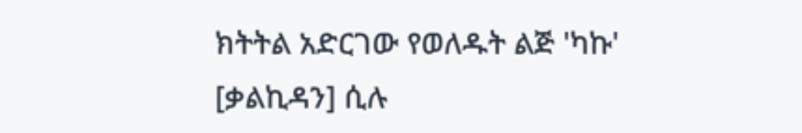ክትትል አድርገው የወለዱት ልጅ 'ካኩ' [ቃልኪዳን] ሲሉ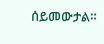ሰይመውታል።